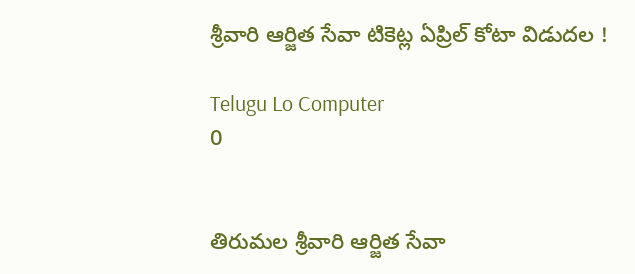శ్రీవారి ఆర్జిత సేవా టికెట్ల ఏప్రిల్ కోటా విడుదల !

Telugu Lo Computer
0


తిరుమల శ్రీవారి ఆర్జిత సేవా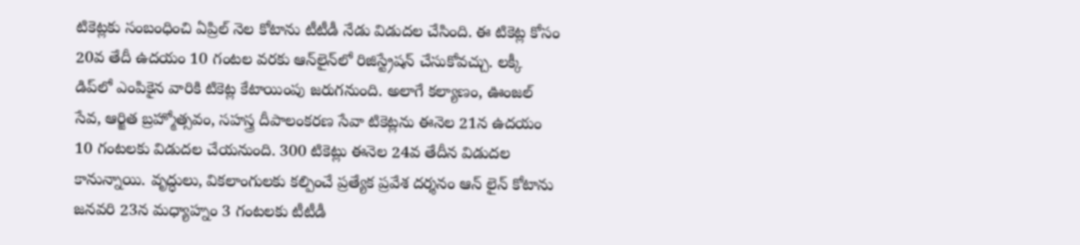టికెట్లకు సంబంధించి ఏప్రిల్ నెల కోటాను టీటీడీ నేడు విడుదల చేసింది. ఈ టికెట్ల కోసం 20వ తేదీ ఉదయం 10 గంటల వరకు ఆన్‌లైన్‌లో రిజిస్ట్రేషన్ చేసుకోవచ్చు. లక్కీ డిప్‌లో ఎంపికైన వారికి టికెట్ల కేటాయింపు జరుగనుంది. అలాగే కల్యాణం, ఊంజల్ సేవ, ఆర్జిత బ్రహ్మోత్సవం, సహస్త్ర దీపాలంకరణ సేవా టికెట్లను ఈనెల 21న ఉదయం 10 గంటలకు విడుదల చేయనుంది. 300 టికెట్లు ఈనెల 24వ తేదీన విడుదల కానున్నాయి. వృద్ధులు, వికలాంగులకు కల్పించే ప్రత్యేక ప్రవేశ దర్శనం ఆన్ లైన్ కోటాను జనవరి 23న మధ్యాహ్నం 3 గంటలకు టీటీడీ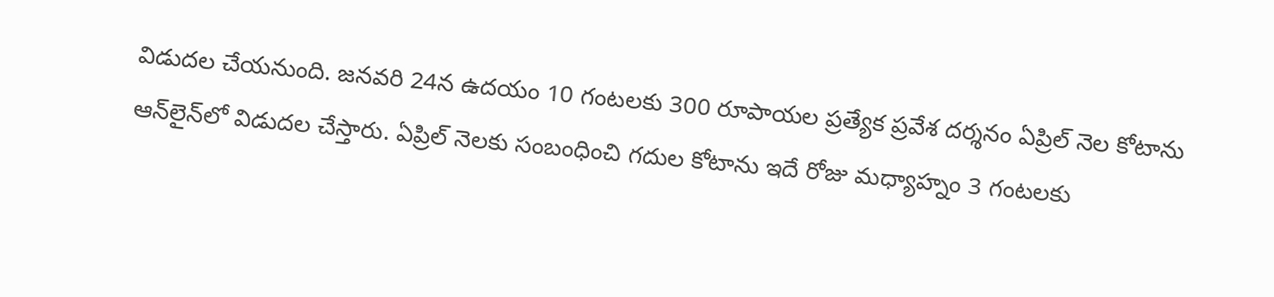విడుదల చేయనుంది. జనవరి 24న ఉదయం 10 గంటలకు 300 రూపాయల ప్రత్యేక ప్రవేశ దర్శనం ఏప్రిల్ నెల కోటాను ఆన్‌లైన్‌లో విడుదల చేస్తారు. ఏప్రిల్ నెలకు సంబంధించి గదుల కోటాను ఇదే రోజు మధ్యాహ్నం 3 గంటలకు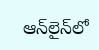ఆన్‌లైన్‌లో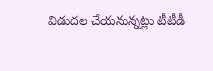విడుదల చేయనున్నట్లు టీటీడీ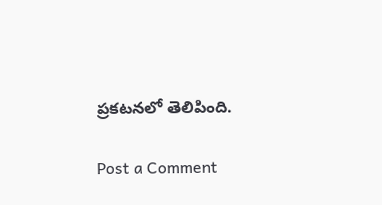ప్రకటనలో తెలిపింది.

Post a Comment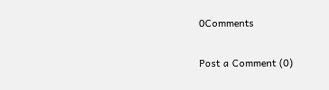0Comments

Post a Comment (0)